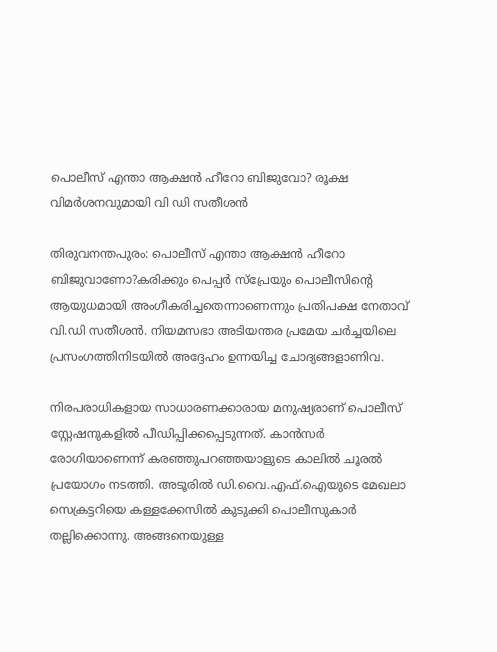പൊലീസ് എന്താ ആക്ഷന്‍ ഹീറോ ബിജുവോ? രൂക്ഷ വിമർശനവുമായി വി ഡി സതീശൻ

തിരുവനന്തപുരം: പൊലീസ് എന്താ ആക്ഷൻ ഹീറോ ബിജുവാണോ?കരിക്കും പെപ്പർ സ്‌പ്രേയും പൊലീസിന്റെ ആയുധമായി അംഗീകരിച്ചതെന്നാണെന്നും പ്രതിപക്ഷ നേതാവ് വി.ഡി സതീശൻ. നിയമസഭാ അടിയന്തര പ്രമേയ ചർച്ചയിലെ പ്രസംഗത്തിനിടയിൽ അദ്ദേഹം ഉന്നയിച്ച ചോദ്യങ്ങളാണിവ.

നിരപരാധികളായ സാധാരണക്കാരായ മനുഷ്യരാണ് പൊലീസ് സ്റ്റേഷനുകളിൽ പീഡിപ്പിക്കപ്പെടുന്നത്. കാൻസർ രോഗിയാണെന്ന് കരഞ്ഞുപറഞ്ഞയാളുടെ കാലിൽ ചൂരൽ പ്രയോഗം നടത്തി. അടൂരിൽ ഡി.വൈ.എഫ്.ഐയുടെ മേഖലാ സെക്രട്ടറിയെ കള്ളക്കേസിൽ കുടുക്കി പൊലീസുകാർ തല്ലിക്കൊന്നു. അങ്ങനെയുള്ള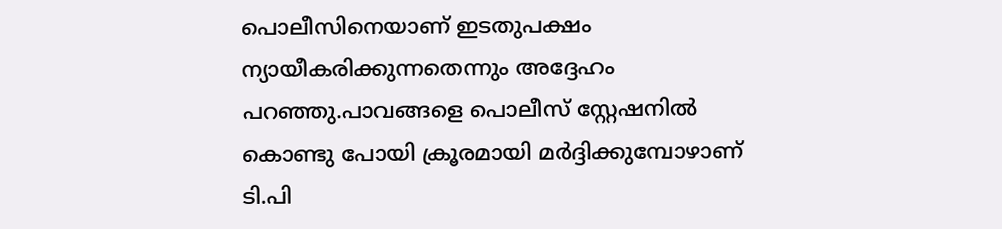പൊലീസിനെയാണ് ഇടതുപക്ഷം ന്യായീകരിക്കുന്നതെന്നും അദ്ദേഹം പറഞ്ഞു.പാവങ്ങളെ പൊലീസ് സ്റ്റേഷനിൽ കൊണ്ടു പോയി ക്രൂരമായി മർദ്ദിക്കുമ്പോഴാണ് ടി.പി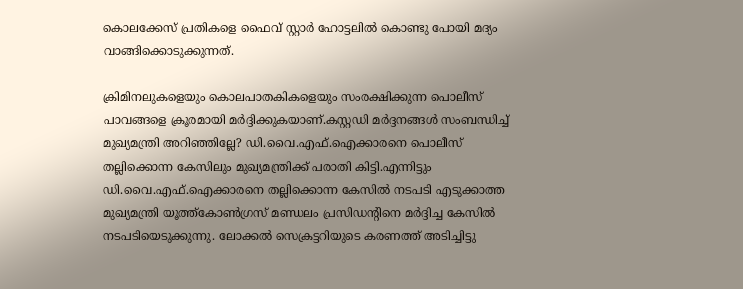കൊലക്കേസ് പ്രതികളെ ഫൈവ് സ്റ്റാർ ഹോട്ടലിൽ കൊണ്ടു പോയി മദ്യം വാങ്ങിക്കൊടുക്കുന്നത്.

ക്രിമിനലുകളെയും കൊലപാതകികളെയും സംരക്ഷിക്കുന്ന പൊലീസ് പാവങ്ങളെ ക്രൂരമായി മർദ്ദിക്കുകയാണ്.കസ്റ്റഡി മർദ്ദനങ്ങൾ സംബന്ധിച്ച് മുഖ്യമന്ത്രി അറിഞ്ഞില്ലേ? ഡി.വൈ.എഫ്.ഐക്കാരനെ പൊലീസ് തല്ലിക്കൊന്ന കേസിലും മുഖ്യമന്ത്രിക്ക് പരാതി കിട്ടി.എന്നിട്ടും ഡി.വൈ.എഫ്.ഐക്കാരനെ തല്ലിക്കൊന്ന കേസിൽ നടപടി എടുക്കാത്ത മുഖ്യമന്ത്രി യൂത്ത്‌കോൺഗ്രസ് മണ്ഡലം പ്രസിഡന്റിനെ മർദ്ദിച്ച കേസിൽ നടപടിയെടുക്കുന്നു. ലോക്കൽ സെക്രട്ടറിയുടെ കരണത്ത് അടിച്ചിട്ടു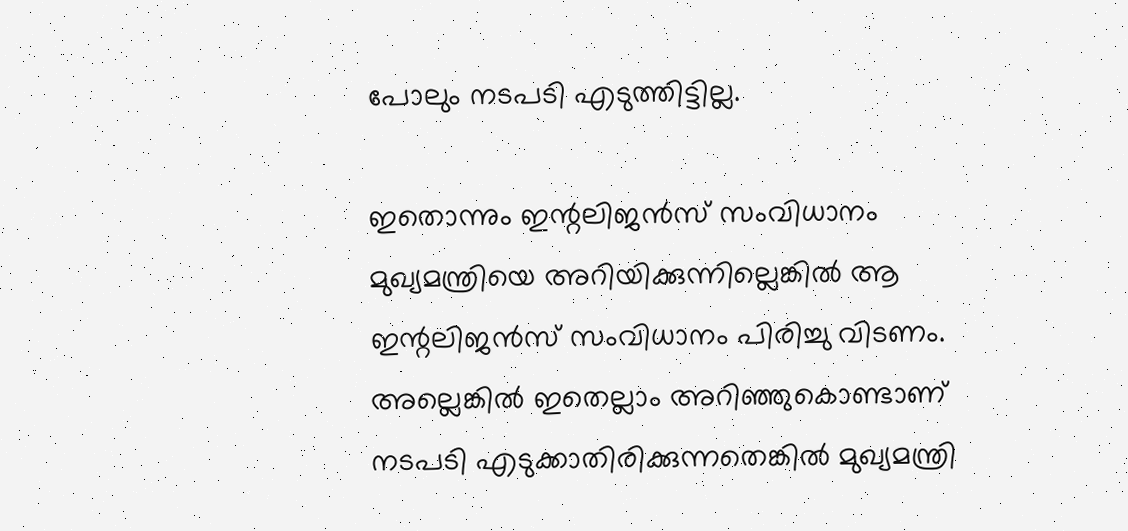പോലും നടപടി എടുത്തിട്ടില്ല.

ഇതൊന്നും ഇന്റലിജൻസ് സംവിധാനം മുഖ്യമന്ത്രിയെ അറിയിക്കുന്നില്ലെങ്കിൽ ആ ഇന്റലിജൻസ് സംവിധാനം പിരിച്ചു വിടണം. അല്ലെങ്കിൽ ഇതെല്ലാം അറിഞ്ഞുകൊണ്ടാണ് നടപടി എടുക്കാതിരിക്കുന്നതെങ്കിൽ മുഖ്യമന്ത്രി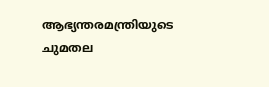ആഭ്യന്തരമന്ത്രിയുടെ ചുമതല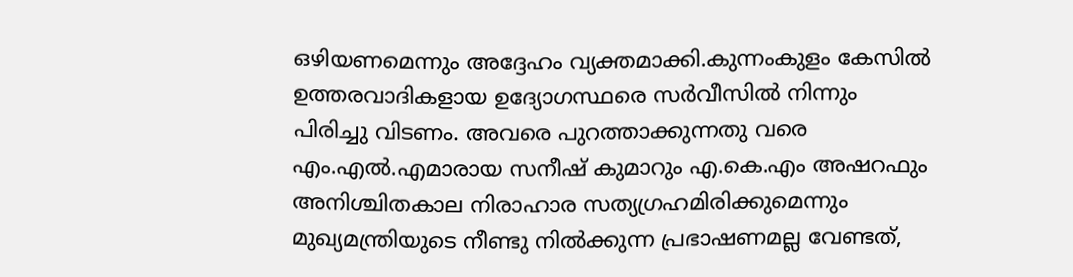ഒഴിയണമെന്നും അദ്ദേഹം വ്യക്തമാക്കി.കുന്നംകുളം കേസിൽ ഉത്തരവാദികളായ ഉദ്യോഗസ്ഥരെ സർവീസിൽ നിന്നും പിരിച്ചു വിടണം. അവരെ പുറത്താക്കുന്നതു വരെ എം.എൽ.എമാരായ സനീഷ് കുമാറും എ.കെ.എം അഷറഫും അനിശ്ചിതകാല നിരാഹാര സത്യഗ്രഹമിരിക്കുമെന്നും മുഖ്യമന്ത്രിയുടെ നീണ്ടു നിൽക്കുന്ന പ്രഭാഷണമല്ല വേണ്ടത്,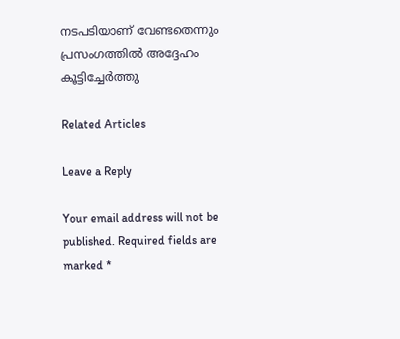നടപടിയാണ് വേണ്ടതെന്നും പ്രസംഗത്തിൽ അദ്ദേഹം കൂട്ടിച്ചേർത്തു

Related Articles

Leave a Reply

Your email address will not be published. Required fields are marked *